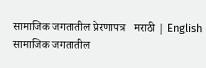सामाजिक जगतातील प्रेरणापत्र   मराठी | English
सामाजिक जगतातील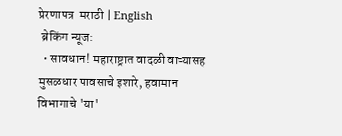प्रेरणापत्र  मराठी | English
 ब्रेकिंग न्यूज:
  • सावधान! महाराष्ट्रात वादळी वाऱ्यासह मुसळधार पावसाचे इशारे, हवामान विभागाचे 'या'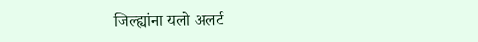जिल्ह्यांना यलो अलर्ट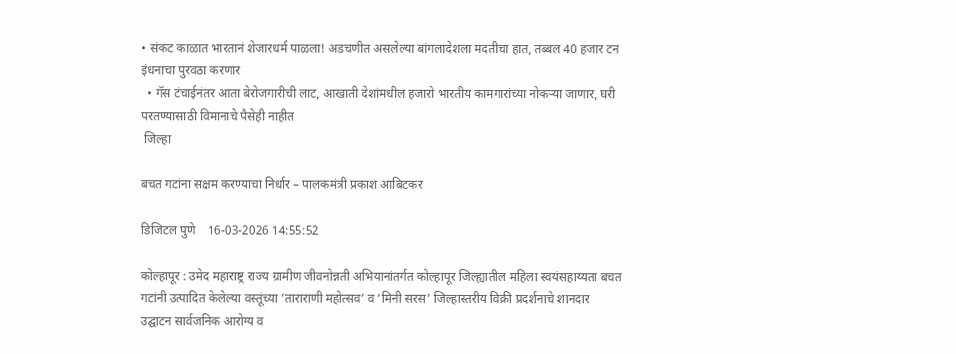• संकट काळात भारतानं शेजारधर्म पाळला! अडचणीत असलेल्या बांगलादेशला मदतीचा हात, तब्बल 40 हजार टन इंधनाचा पुरवठा करणार
  • गॅस टंचाईनंतर आता बेरोजगारीची लाट, आखाती देशांमधील हजारो भारतीय कामगारांच्या नोकऱ्या जाणार, घरी परतण्यासाठी विमानाचे पैसेही नाहीत
 जिल्हा

बचत गटांना सक्षम करण्याचा निर्धार – पालकमंत्री प्रकाश आबिटकर

डिजिटल पुणे    16-03-2026 14:55:52

कोल्हापूर : उमेद महाराष्ट्र राज्य ग्रामीण जीवनोन्नती अभियानांतर्गत कोल्हापूर जिल्ह्यातील महिला स्वयंसहाय्यता बचत गटांनी उत्पादित केलेल्या वस्तूंच्या ‘ताराराणी महोत्सव’ व ‘मिनी सरस’ जिल्हास्तरीय विक्री प्रदर्शनाचे शानदार उद्घाटन सार्वजनिक आरोग्य व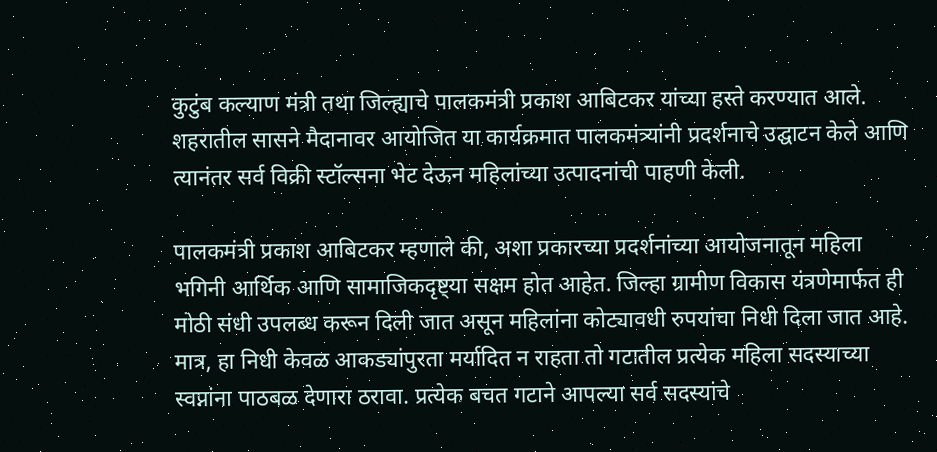कुटुंब कल्याण मंत्री तथा जिल्ह्याचे पालकमंत्री प्रकाश आबिटकर यांच्या हस्ते करण्यात आले. शहरातील सासने मैदानावर आयोजित या कार्यक्रमात पालकमंत्र्यांनी प्रदर्शनाचे उद्घाटन केले आणि त्यानंतर सर्व विक्री स्टॉल्सना भेट देऊन महिलांच्या उत्पादनांची पाहणी केली.

पालकमंत्री प्रकाश आबिटकर म्हणाले की, अशा प्रकारच्या प्रदर्शनांच्या आयोजनातून महिला भगिनी आर्थिक आणि सामाजिकदृष्ट्या सक्षम होत आहेत. जिल्हा ग्रामीण विकास यंत्रणेमार्फत ही मोठी संधी उपलब्ध करून दिली जात असून महिलांना कोट्यावधी रुपयांचा निधी दिला जात आहे. मात्र, हा निधी केवळ आकड्यांपुरता मर्यादित न राहता तो गटातील प्रत्येक महिला सदस्याच्या स्वप्नांना पाठबळ देणारा ठरावा. प्रत्येक बचत गटाने आपल्या सर्व सदस्यांचे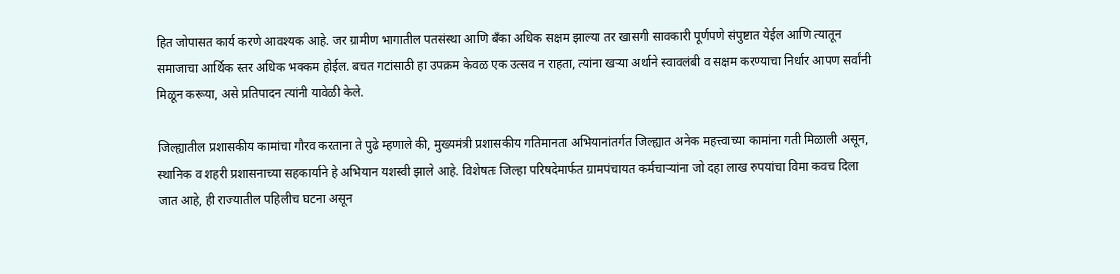हित जोपासत कार्य करणे आवश्यक आहे. जर ग्रामीण भागातील पतसंस्था आणि बँका अधिक सक्षम झाल्या तर खासगी सावकारी पूर्णपणे संपुष्टात येईल आणि त्यातून समाजाचा आर्थिक स्तर अधिक भक्कम होईल. बचत गटांसाठी हा उपक्रम केवळ एक उत्सव न राहता, त्यांना खऱ्या अर्थाने स्वावलंबी व सक्षम करण्याचा निर्धार आपण सर्वांनी मिळून करूया, असे प्रतिपादन त्यांनी यावेळी केले.

जिल्ह्यातील प्रशासकीय कामांचा गौरव करताना ते पुढे म्हणाले की, मुख्यमंत्री प्रशासकीय गतिमानता अभियानांतर्गत जिल्ह्यात अनेक महत्त्वाच्या कामांना गती मिळाली असून, स्थानिक व शहरी प्रशासनाच्या सहकार्याने हे अभियान यशस्वी झाले आहे. विशेषतः जिल्हा परिषदेमार्फत ग्रामपंचायत कर्मचाऱ्यांना जो दहा लाख रुपयांचा विमा कवच दिला जात आहे, ही राज्यातील पहिलीच घटना असून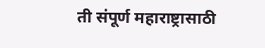ती संपूर्ण महाराष्ट्रासाठी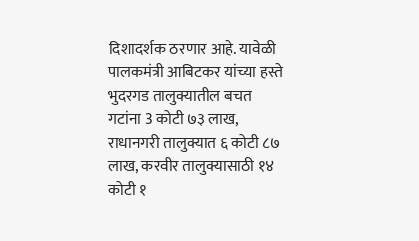दिशादर्शक ठरणार आहे. यावेळी पालकमंत्री आबिटकर यांच्या हस्ते भुदरगड तालुक्यातील बचत गटांना 3 कोटी ७३ लाख, राधानगरी तालुक्यात ६ कोटी ८७ लाख, करवीर तालुक्यासाठी १४ कोटी १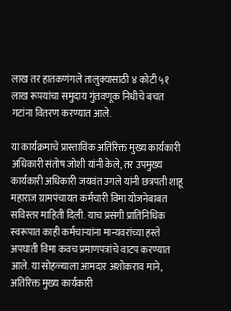लाख तर हातकणंगले तालुक्यासाठी ४ कोटी ५१ लाख रूपयांचा समुदाय गुंतवणूक निधीचे बचत गटांना वितरण करण्यात आले.

या कार्यक्रमाचे प्रास्ताविक अतिरिक्त मुख्य कार्यकारी अधिकारी संतोष जोशी यांनी केले, तर उपमुख्य कार्यकारी अधिकारी जयवंत उगले यांनी छत्रपती शाहू महाराज ग्रामपंचायत कर्मचारी विमा योजनेबाबत सविस्तर माहिती दिली. याच प्रसंगी प्रातिनिधिक स्वरूपात काही कर्मचाऱ्यांना मान्यवरांच्या हस्ते अपघाती विमा कवच प्रमाणपत्रांचे वाटप करण्यात आले. या सोहळ्याला आमदार अशोकराव माने, अतिरिक्त मुख्य कार्यकारी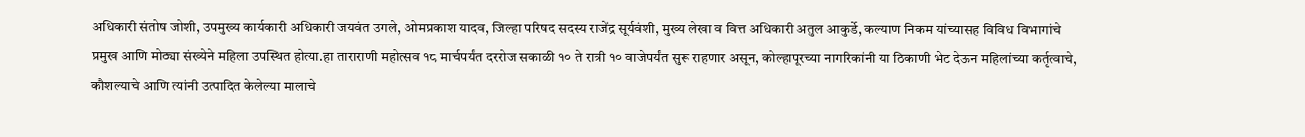अधिकारी संतोष जोशी, उपमुख्य कार्यकारी अधिकारी जयवंत उगले, ओमप्रकाश यादव, जिल्हा परिषद सदस्य राजेंद्र सूर्यवंशी, मुख्य लेखा व वित्त अधिकारी अतुल आकुर्डे, कल्याण निकम यांच्यासह विविध विभागांचे प्रमुख आणि मोठ्या संख्येने महिला उपस्थित होत्या.हा ताराराणी महोत्सव १८ मार्चपर्यंत दररोज सकाळी १० ते रात्री १० वाजेपर्यंत सुरू राहणार असून, कोल्हापूरच्या नागरिकांनी या ठिकाणी भेट देऊन महिलांच्या कर्तृत्वाचे, कौशल्याचे आणि त्यांनी उत्पादित केलेल्या मालाचे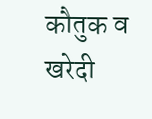कौतुक व खरेदी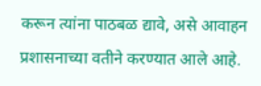करून त्यांना पाठबळ द्यावे, असे आवाहन प्रशासनाच्या वतीने करण्यात आले आहे.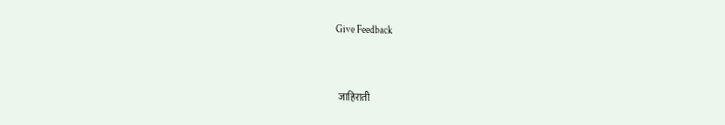Give Feedback



 जाहिराती